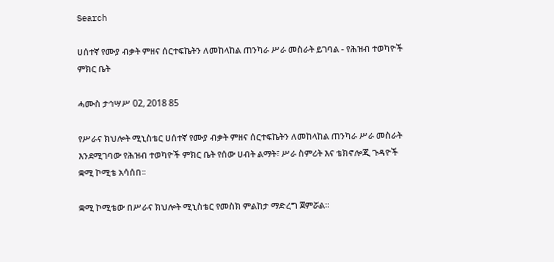Search

ሀሰተኛ የሙያ ብቃት ምዘና ሰርተፍኬትን ለመከላከል ጠንካራ ሥራ መስራት ይገባል - የሕዝብ ተወካዮች ምክር ቤት

ሓሙስ ታኅሣሥ 02, 2018 85

የሥራና ክህሎት ሚኒስቴር ሀሰተኛ የሙያ ብቃት ምዘና ሰርተፍኬትን ለመከላከል ጠንካራ ሥራ መስራት እንደሚገባው የሕዝብ ተወካዮች ምክር ቤት የሰው ሀብት ልማት፣ ሥራ ስምሪት እና ቴክኖሎጂ ጉዳዮች ቋሚ ኮሚቴ አሳሰበ፡፡

ቋሚ ኮሚቴው በሥራና ክህሎት ሚኒስቴር የመስክ ምልከታ ማድረግ ጀምሯል።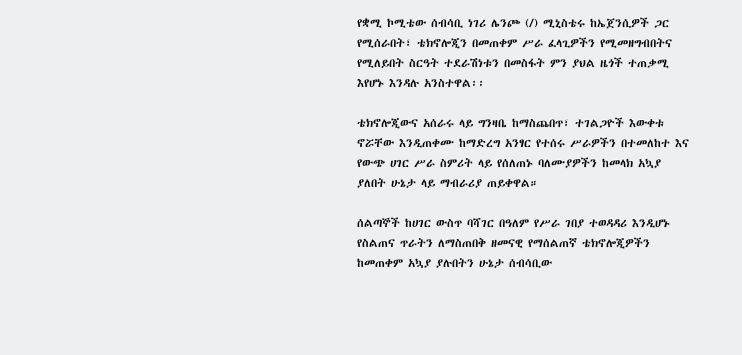የቋሚ ኮሚቴው ሰብሳቢ ነገሪ ሌንጮ (/) ሚኒስቴሩ ከኤጀንሲዎች ጋር የሚሰራበት፣ ቴክኖሎጂን በመጠቀም ሥራ ፈላጊዎችን የሚመዘግብበትና የሚለይበት ስርዓት ተደራሽነቱን በመስፋት ምን ያህል ዜጎች ተጠቃሚ እየሆኑ እንዳሉ አንስተዋል፡፡

ቴክኖሎጂውና አሰራሩ ላይ ግንዛቤ ከማስጨበጥ፣ ተገልጋዮች እውቀቱ ኖሯቸው እንዲጠቀሙ ከማድረግ አንፃር የተሰሩ ሥራዎችን በተመለከተ እና የውጭ ሀገር ሥራ ስምሪት ላይ የሰለጠኑ ባለሙያዎችን ከመላክ አኳያ ያለበት ሁኔታ ላይ ማብራሪያ ጠይቀዋል።

ሰልጣኞች ከሀገር ውስጥ ባሻገር በዓለም የሥራ ገበያ ተወዳዳሪ እንዲሆኑ የስልጠና ጥራትን ለማስጠበቅ ዘመናዊ የማሰልጠኛ ቴክኖሎጂዎችን ከመጠቀም አኳያ ያሉበትን ሁኔታ ሰብሳቢው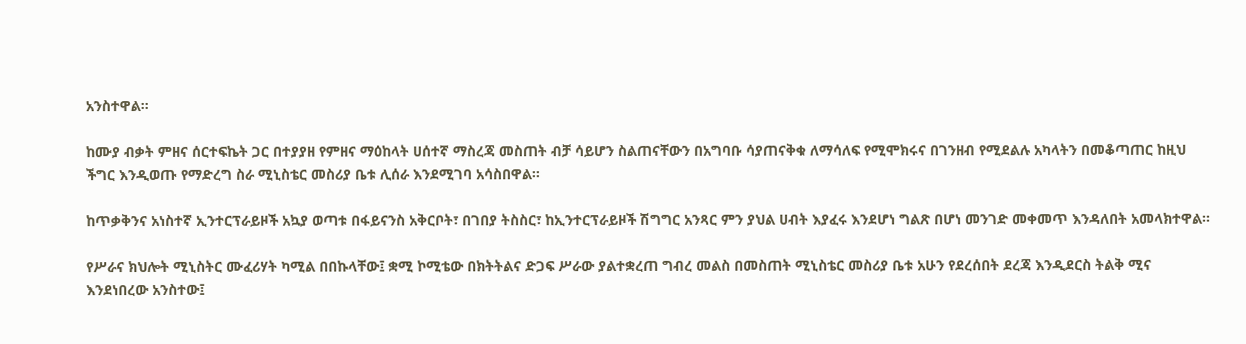አንስተዋል፡፡

ከሙያ ብቃት ምዘና ሰርተፍኬት ጋር በተያያዘ የምዘና ማዕከላት ሀሰተኛ ማስረጃ መስጠት ብቻ ሳይሆን ስልጠናቸውን በአግባቡ ሳያጠናቅቁ ለማሳለፍ የሚሞክሩና በገንዘብ የሚደልሉ አካላትን በመቆጣጠር ከዚህ ችግር እንዲወጡ የማድረግ ስራ ሚኒስቴር መስሪያ ቤቱ ሊሰራ እንደሚገባ አሳስበዋል፡፡

ከጥቃቅንና አነስተኛ ኢንተርፕራይዞች አኳያ ወጣቱ በፋይናንስ አቅርቦት፣ በገበያ ትስስር፣ ከኢንተርፕራይዞች ሽግግር አንጻር ምን ያህል ሀብት እያፈሩ እንደሆነ ግልጽ በሆነ መንገድ መቀመጥ እንዳለበት አመላክተዋል፡፡

የሥራና ክህሎት ሚኒስትር ሙፈሪሃት ካሚል በበኩላቸው፤ ቋሚ ኮሚቴው በክትትልና ድጋፍ ሥራው ያልተቋረጠ ግብረ መልስ በመስጠት ሚኒስቴር መስሪያ ቤቱ አሁን የደረሰበት ደረጃ እንዲደርስ ትልቅ ሚና እንደነበረው አንስተው፤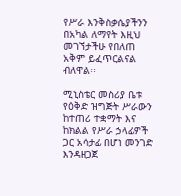የሥራ እንቅስቃሴያችንን በአካል ለማየት እዚህ መገኘታችሁ የበለጠ አቅም ይፈጥርልናል ብለዋል፡፡

ሚኒስቴር መስሪያ ቤቱ የዕቅድ ዝግጅት ሥራውን ከተጠሪ ተቋማት እና ከክልል የሥራ ኃላፊዎች ጋር አሳታፊ በሆነ መንገድ እንዳዘጋጀ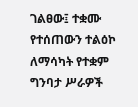ገልፀው፤ ተቋሙ የተሰጠውን ተልዕኮ ለማሳካት የተቋም ግንባታ ሥራዎች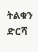ትልቁን ድርሻ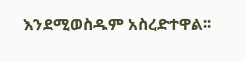እንደሚወስዱም አስረድተዋል፡፡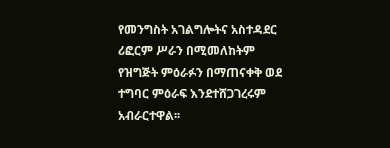የመንግስት አገልግሎትና አስተዳደር ሪፎርም ሥራን በሚመለከትም የዝግጅት ምዕራፉን በማጠናቀቅ ወደ ተግባር ምዕራፍ እንደተሸጋገረሩም አብራርተዋል፡፡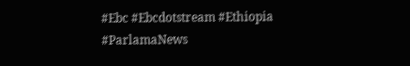#Ebc #Ebcdotstream #Ethiopia #ParlamaNews